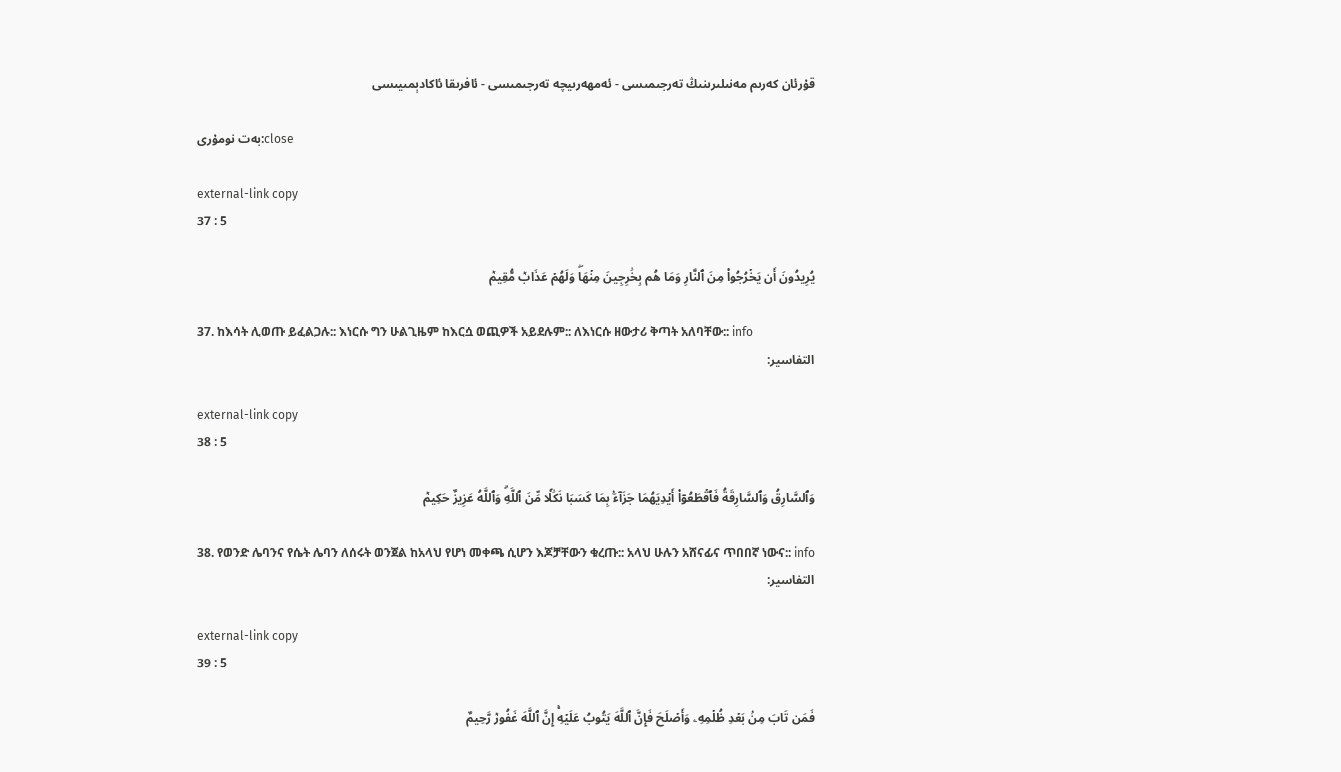قۇرئان كەرىم مەنىلىرىنىڭ تەرجىمىسى - ئەمھەرىيچە تەرجىمىسى - ئافرىقا ئاكادېمىيىسى

بەت نومۇرى:close

external-link copy
37 : 5

يُرِيدُونَ أَن يَخۡرُجُواْ مِنَ ٱلنَّارِ وَمَا هُم بِخَٰرِجِينَ مِنۡهَاۖ وَلَهُمۡ عَذَابٞ مُّقِيمٞ

37. ከእሳት ሊወጡ ይፈልጋሉ:: እነርሱ ግን ሁልጊዜም ከእርሷ ወጪዎች አይደሉም:: ለእነርሱ ዘውታሪ ቅጣት አለባቸው:: info
التفاسير:

external-link copy
38 : 5

وَٱلسَّارِقُ وَٱلسَّارِقَةُ فَٱقۡطَعُوٓاْ أَيۡدِيَهُمَا جَزَآءَۢ بِمَا كَسَبَا نَكَٰلٗا مِّنَ ٱللَّهِۗ وَٱللَّهُ عَزِيزٌ حَكِيمٞ

38. የወንድ ሌባንና የሴት ሌባን ለሰሩት ወንጀል ከአላህ የሆነ መቀጫ ሲሆን እጆቻቸውን ቁረጡ:: አላህ ሁሉን አሸናፊና ጥበበኛ ነውና:: info
التفاسير:

external-link copy
39 : 5

فَمَن تَابَ مِنۢ بَعۡدِ ظُلۡمِهِۦ وَأَصۡلَحَ فَإِنَّ ٱللَّهَ يَتُوبُ عَلَيۡهِۚ إِنَّ ٱللَّهَ غَفُورٞ رَّحِيمٌ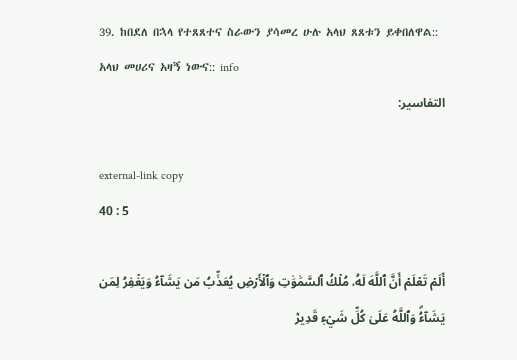39. ከበደለ በኋላ የተጸጸተና ስራውን ያሳመረ ሁሉ አላህ ጸጸቱን ይቀበለዋል:: አላህ መሀሪና አዛኝ ነውና:: info
التفاسير:

external-link copy
40 : 5

أَلَمۡ تَعۡلَمۡ أَنَّ ٱللَّهَ لَهُۥ مُلۡكُ ٱلسَّمَٰوَٰتِ وَٱلۡأَرۡضِ يُعَذِّبُ مَن يَشَآءُ وَيَغۡفِرُ لِمَن يَشَآءُۗ وَٱللَّهُ عَلَىٰ كُلِّ شَيۡءٖ قَدِيرٞ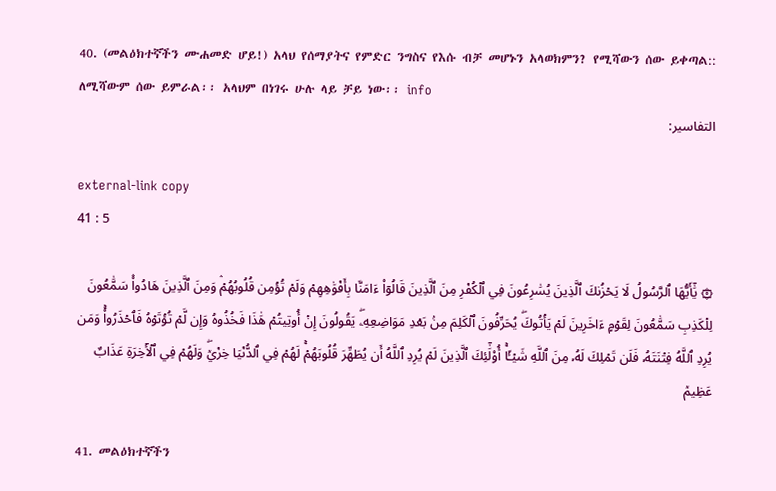40. (መልዕክተኛችን ሙሐመድ ሆይ!) አላህ የሰማያትና የምድር ንግስና የእሱ ብቻ መሆኑን አላወክምን? የሚሻውን ሰው ይቀጣል:: ለሚሻውም ሰው ይምራል፡፡ አላህም በነገሩ ሁሉ ላይ ቻይ ነው፡፡ info
التفاسير:

external-link copy
41 : 5

۞ يَٰٓأَيُّهَا ٱلرَّسُولُ لَا يَحۡزُنكَ ٱلَّذِينَ يُسَٰرِعُونَ فِي ٱلۡكُفۡرِ مِنَ ٱلَّذِينَ قَالُوٓاْ ءَامَنَّا بِأَفۡوَٰهِهِمۡ وَلَمۡ تُؤۡمِن قُلُوبُهُمۡۛ وَمِنَ ٱلَّذِينَ هَادُواْۛ سَمَّٰعُونَ لِلۡكَذِبِ سَمَّٰعُونَ لِقَوۡمٍ ءَاخَرِينَ لَمۡ يَأۡتُوكَۖ يُحَرِّفُونَ ٱلۡكَلِمَ مِنۢ بَعۡدِ مَوَاضِعِهِۦۖ يَقُولُونَ إِنۡ أُوتِيتُمۡ هَٰذَا فَخُذُوهُ وَإِن لَّمۡ تُؤۡتَوۡهُ فَٱحۡذَرُواْۚ وَمَن يُرِدِ ٱللَّهُ فِتۡنَتَهُۥ فَلَن تَمۡلِكَ لَهُۥ مِنَ ٱللَّهِ شَيۡـًٔاۚ أُوْلَٰٓئِكَ ٱلَّذِينَ لَمۡ يُرِدِ ٱللَّهُ أَن يُطَهِّرَ قُلُوبَهُمۡۚ لَهُمۡ فِي ٱلدُّنۡيَا خِزۡيٞۖ وَلَهُمۡ فِي ٱلۡأٓخِرَةِ عَذَابٌ عَظِيمٞ

41. መልዕክተኛችን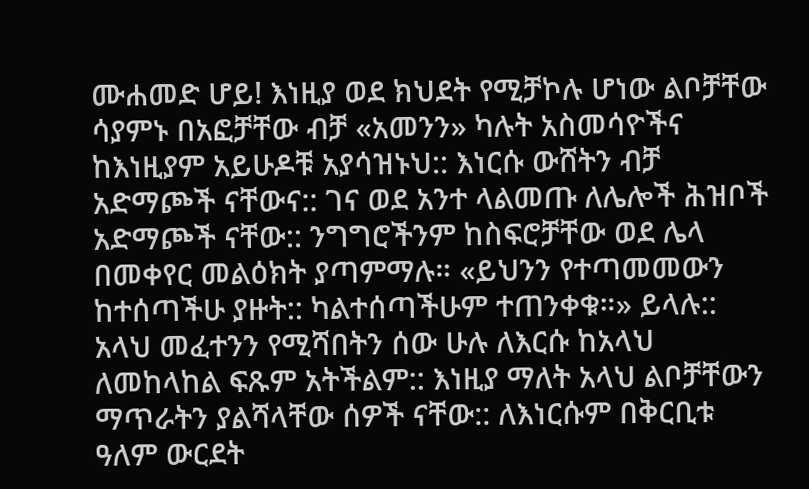ሙሐመድ ሆይ! እነዚያ ወደ ክህደት የሚቻኮሉ ሆነው ልቦቻቸው ሳያምኑ በአፎቻቸው ብቻ «አመንን» ካሉት አስመሳዮችና ከእነዚያም አይሁዶቹ አያሳዝኑህ:: እነርሱ ውሸትን ብቻ አድማጮች ናቸውና:: ገና ወደ አንተ ላልመጡ ለሌሎች ሕዝቦች አድማጮች ናቸው:: ንግግሮችንም ከስፍሮቻቸው ወደ ሌላ በመቀየር መልዕክት ያጣምማሉ። «ይህንን የተጣመመውን ከተሰጣችሁ ያዙት:: ካልተሰጣችሁም ተጠንቀቁ።» ይላሉ:: አላህ መፈተንን የሚሻበትን ሰው ሁሉ ለእርሱ ከአላህ ለመከላከል ፍጹም አትችልም:: እነዚያ ማለት አላህ ልቦቻቸውን ማጥራትን ያልሻላቸው ሰዎች ናቸው:: ለእነርሱም በቅርቢቱ ዓለም ውርደት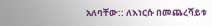አለባቸው:: ለእነርሱ በመጨረሻይቱ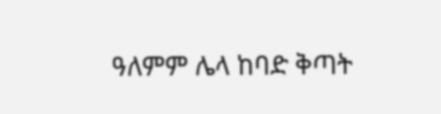ዓለምም ሌላ ከባድ ቅጣት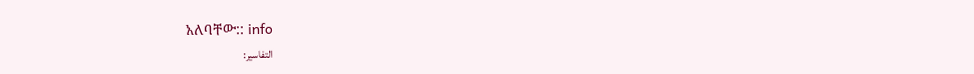አለባቸው:: info
التفاسير: